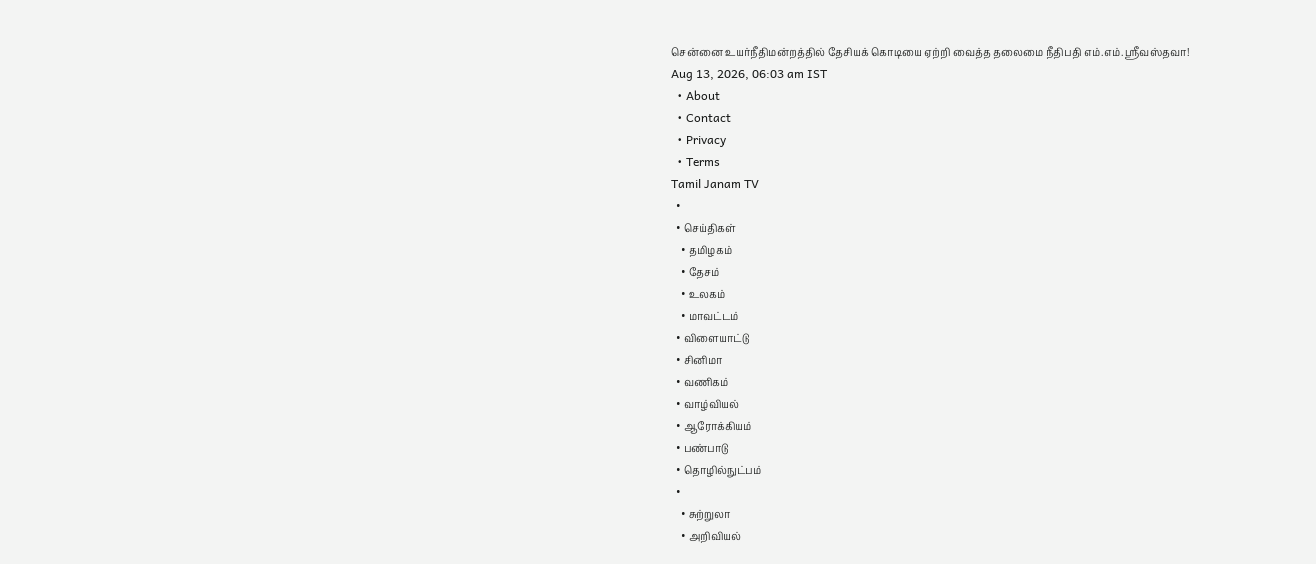சென்னை உயர்நீதிமன்றத்தில் தேசியக் கொடியை ஏற்றி வைத்த தலைமை நீதிபதி எம்.எம்.ஸ்ரீவஸ்தவா!
Aug 13, 2026, 06:03 am IST
  • About
  • Contact
  • Privacy
  • Terms
Tamil Janam TV
  •
  • செய்திகள்
    • தமிழகம்
    • தேசம்
    • உலகம்
    • மாவட்டம்
  • விளையாட்டு
  • சினிமா
  • வணிகம்
  • வாழ்வியல்
  • ஆரோக்கியம்
  • பண்பாடு
  • தொழில்நுட்பம்
  •
    • சுற்றுலா
    • அறிவியல்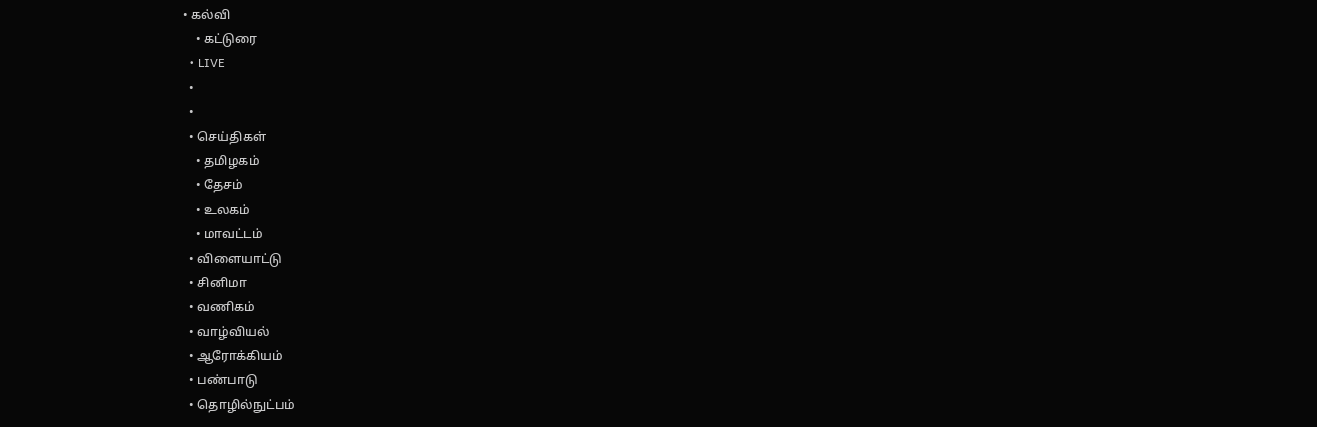• கல்வி
    • கட்டுரை
  • LIVE
  •
  •
  • செய்திகள்
    • தமிழகம்
    • தேசம்
    • உலகம்
    • மாவட்டம்
  • விளையாட்டு
  • சினிமா
  • வணிகம்
  • வாழ்வியல்
  • ஆரோக்கியம்
  • பண்பாடு
  • தொழில்நுட்பம்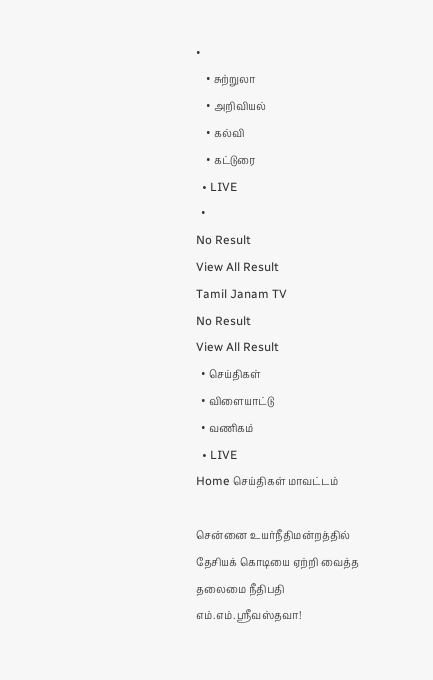•
    • சுற்றுலா
    • அறிவியல்
    • கல்வி
    • கட்டுரை
  • LIVE
  •
No Result
View All Result
Tamil Janam TV
No Result
View All Result
  • செய்திகள்
  • விளையாட்டு
  • வணிகம்
  • LIVE
Home செய்திகள் மாவட்டம்

சென்னை உயர்நீதிமன்றத்தில் தேசியக் கொடியை ஏற்றி வைத்த தலைமை நீதிபதி எம்.எம்.ஸ்ரீவஸ்தவா!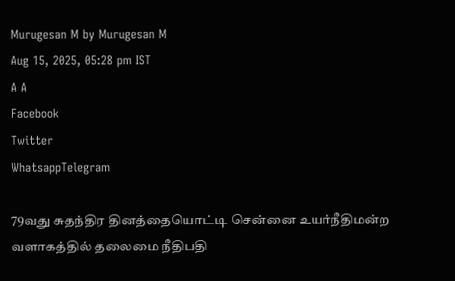Murugesan M by Murugesan M
Aug 15, 2025, 05:28 pm IST
A A
Facebook
Twitter
WhatsappTelegram

79வது சுதந்திர தினத்தையொட்டி சென்னை உயர்நீதிமன்ற வளாகத்தில் தலைமை நீதிபதி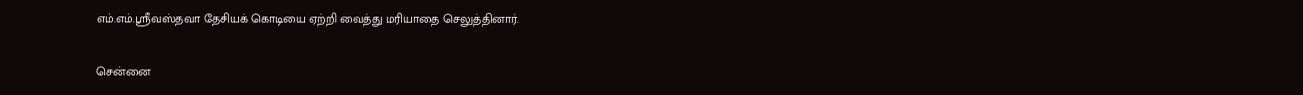எம்.எம்.ஸ்ரீவஸ்தவா தேசியக் கொடியை ஏற்றி வைத்து மரியாதை செலுத்தினார்.

சென்னை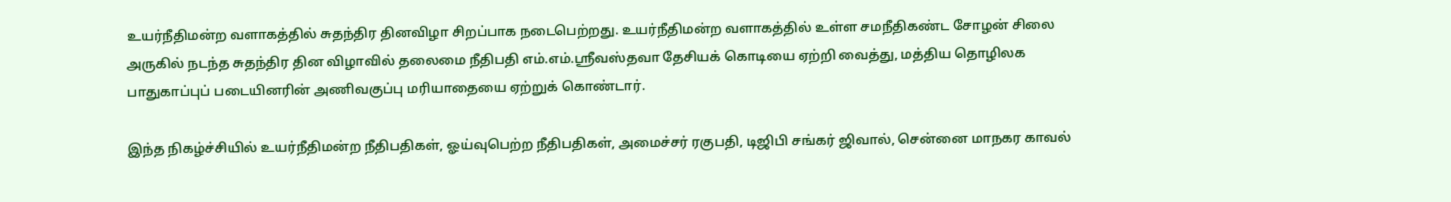உயர்நீதிமன்ற வளாகத்தில் சுதந்திர தினவிழா சிறப்பாக நடைபெற்றது. உயர்நீதிமன்ற வளாகத்தில் உள்ள சமநீதிகண்ட சோழன் சிலை அருகில் நடந்த சுதந்திர தின விழாவில் தலைமை நீதிபதி எம்.எம்.ஸ்ரீவஸ்தவா தேசியக் கொடியை ஏற்றி வைத்து, மத்திய தொழிலக பாதுகாப்புப் படையினரின் அணிவகுப்பு மரியாதையை ஏற்றுக் கொண்டார்.

இந்த நிகழ்ச்சியில் உயர்நீதிமன்ற நீதிபதிகள், ஓய்வுபெற்ற நீதிபதிகள், அமைச்சர் ரகுபதி, டிஜிபி சங்கர் ஜிவால், சென்னை மாநகர காவல்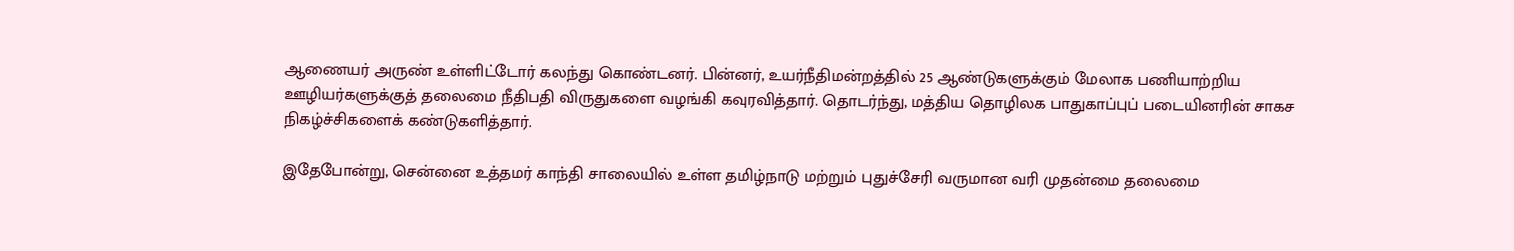ஆணையர் அருண் உள்ளிட்டோர் கலந்து கொண்டனர். பின்னர், உயர்நீதிமன்றத்தில் 25 ஆண்டுகளுக்கும் மேலாக பணியாற்றிய ஊழியர்களுக்குத் தலைமை நீதிபதி விருதுகளை வழங்கி கவுரவித்தார். தொடர்ந்து, மத்திய தொழிலக பாதுகாப்புப் படையினரின் சாகச நிகழ்ச்சிகளைக் கண்டுகளித்தார்.

இதேபோன்று, சென்னை உத்தமர் காந்தி சாலையில் உள்ள தமிழ்நாடு மற்றும் புதுச்சேரி வருமான வரி முதன்மை தலைமை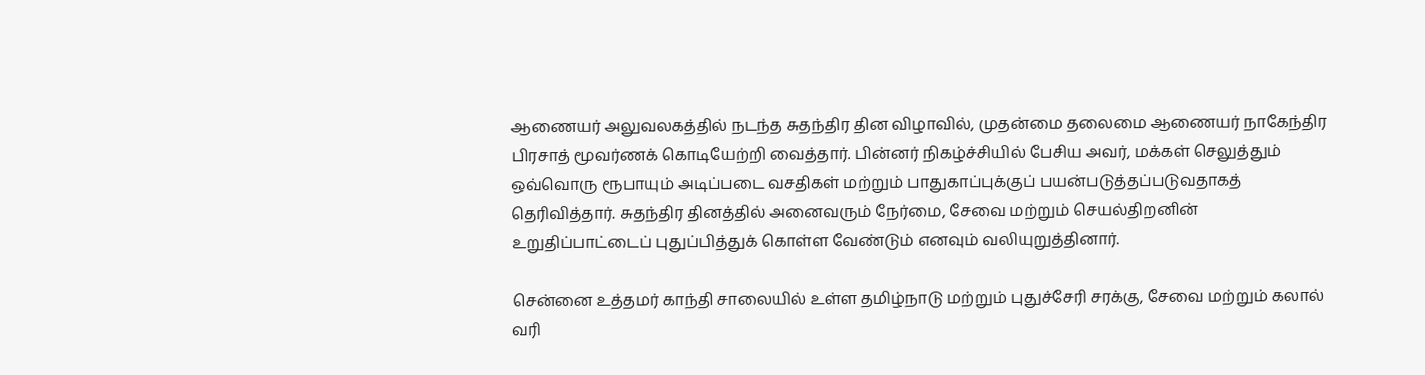ஆணையர் அலுவலகத்தில் நடந்த சுதந்திர தின விழாவில், முதன்மை தலைமை ஆணையர் நாகேந்திர பிரசாத் மூவர்ணக் கொடியேற்றி வைத்தார். பின்னர் நிகழ்ச்சியில் பேசிய அவர், மக்கள் செலுத்தும் ஒவ்வொரு ரூபாயும் அடிப்படை வசதிகள் மற்றும் பாதுகாப்புக்குப் பயன்படுத்தப்படுவதாகத் தெரிவித்தார். சுதந்திர தினத்தில் அனைவரும் நேர்மை, சேவை மற்றும் செயல்திறனின் உறுதிப்பாட்டைப் புதுப்பித்துக் கொள்ள வேண்டும் எனவும் வலியுறுத்தினார்.

சென்னை உத்தமர் காந்தி சாலையில் உள்ள தமிழ்நாடு மற்றும் புதுச்சேரி சரக்கு, சேவை மற்றும் கலால் வரி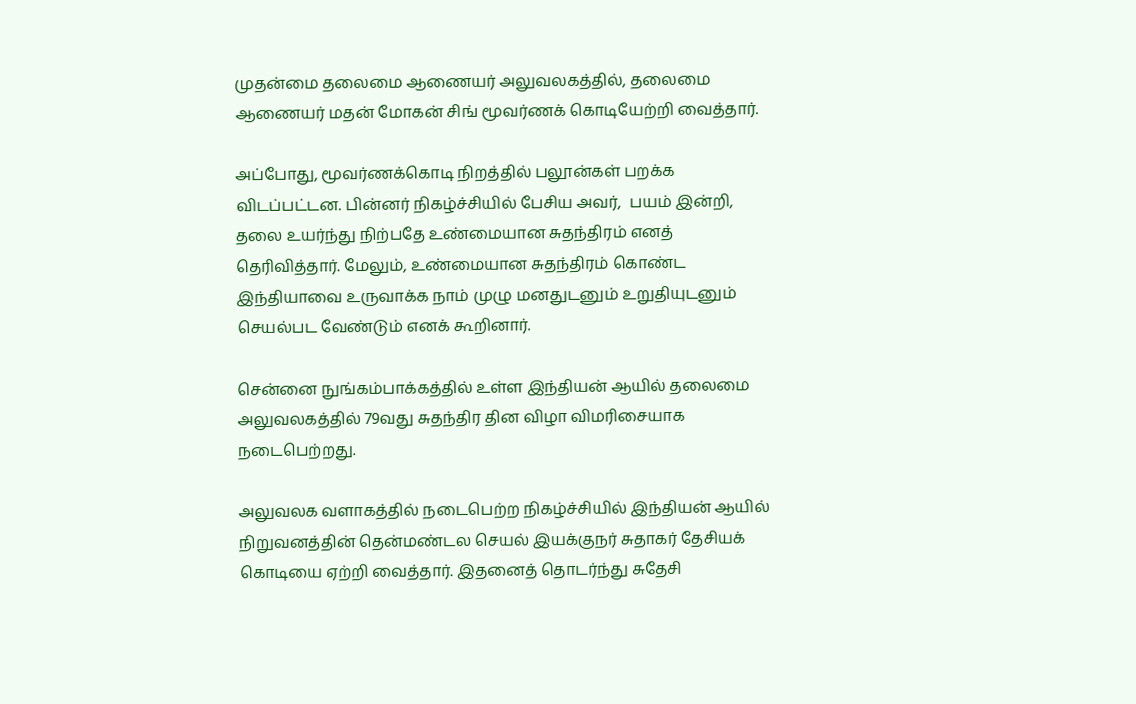முதன்மை தலைமை ஆணையர் அலுவலகத்தில், தலைமை ஆணையர் மதன் மோகன் சிங் மூவர்ணக் கொடியேற்றி வைத்தார்.

அப்போது, மூவர்ணக்கொடி நிறத்தில் பலூன்கள் பறக்க விடப்பட்டன. பின்னர் நிகழ்ச்சியில் பேசிய அவர்,  பயம் இன்றி, தலை உயர்ந்து நிற்பதே உண்மையான சுதந்திரம் எனத் தெரிவித்தார். மேலும், உண்மையான சுதந்திரம் கொண்ட இந்தியாவை உருவாக்க நாம் முழு மனதுடனும் உறுதியுடனும் செயல்பட வேண்டும் எனக் கூறினார்.

சென்னை நுங்கம்பாக்கத்தில் உள்ள இந்தியன் ஆயில் தலைமை அலுவலகத்தில் 79வது சுதந்திர தின விழா விமரிசையாக நடைபெற்றது.

அலுவலக வளாகத்தில் நடைபெற்ற நிகழ்ச்சியில் இந்தியன் ஆயில் நிறுவனத்தின் தென்மண்டல செயல் இயக்குநர் சுதாகர் தேசியக் கொடியை ஏற்றி வைத்தார். இதனைத் தொடர்ந்து சுதேசி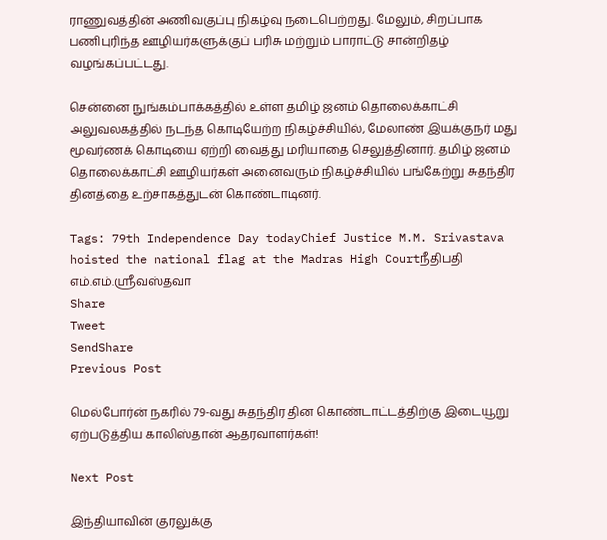ராணுவத்தின் அணிவகுப்பு நிகழ்வு நடைபெற்றது. மேலும், சிறப்பாக பணிபுரிந்த ஊழியர்களுக்குப் பரிசு மற்றும் பாராட்டு சான்றிதழ் வழங்கப்பட்டது.

சென்னை நுங்கம்பாக்கத்தில் உள்ள தமிழ் ஜனம் தொலைக்காட்சி அலுவலகத்தில் நடந்த கொடியேற்ற நிகழ்ச்சியில், மேலாண் இயக்குநர் மது மூவர்ணக் கொடியை ஏற்றி வைத்து மரியாதை செலுத்தினார். தமிழ் ஜனம் தொலைக்காட்சி ஊழியர்கள் அனைவரும் நிகழ்ச்சியில் பங்கேற்று சுதந்திர தினத்தை உற்சாகத்துடன் கொண்டாடினர்.

Tags: 79th Independence Day todayChief Justice M.M. Srivastava hoisted the national flag at the Madras High Courtநீதிபதி எம்.எம்.ஸ்ரீவஸ்தவா
Share
Tweet
SendShare
Previous Post

மெல்போர்ன் நகரில் 79-வது சுதந்திர தின கொண்டாட்டத்திற்கு இடையூறு ஏற்படுத்திய காலிஸ்தான் ஆதரவாளர்கள்!

Next Post

இந்தியாவின் குரலுக்கு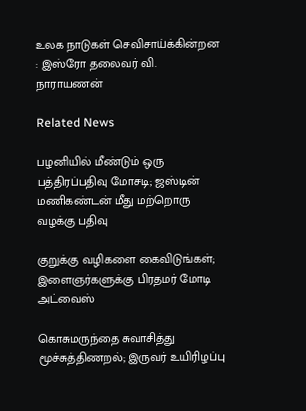உலக நாடுகள் செவிசாய்க்கின்றன : இஸ்ரோ தலைவர் வி. நாராயணன்

Related News

பழனியில் மீண்டும் ஒரு பத்திரப்பதிவு மோசடி; ஜஸ்டின் மணிகண்டன் மீது மற்றொரு வழக்கு பதிவு

குறுக்கு வழிகளை கைவிடுங்கள்; இளைஞர்களுக்கு பிரதமர் மோடி அட்வைஸ்

கொசுமருந்தை சுவாசித்து மூச்சுத்திணறல்; இருவர் உயிரிழப்பு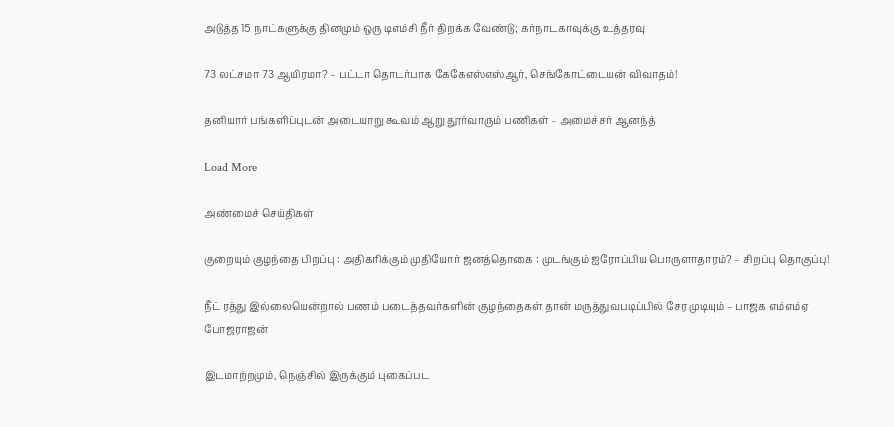அடுத்த 15 நாட்களுக்கு தினமும் ஒரு டிஎம்சி நீர் திறக்க வேண்டு; கர்நாடகாவுக்கு உத்தரவு

73 லட்சமா 73 ஆயிரமா? – பட்டா தொடர்பாக கேகேஎஸ்எஸ்ஆர், செங்கோட்டையன் விவாதம்!

தனியார் பங்களிப்புடன் அடையாறு கூவம் ஆறு தூர்வாரும் பணிகள் – அமைச்சர் ஆனந்த்

Load More

அண்மைச் செய்திகள்

குறையும் குழந்தை பிறப்பு : அதிகரிக்கும் முதியோர் ஜனத்தொகை : முடங்கும் ஐரோப்பிய பொருளாதாரம்? – சிறப்பு தொகுப்பு!

நீட் ரத்து இல்லையென்றால் பணம் படைத்தவர்களின் குழந்தைகள் தான் மருத்துவபடிப்பில் சேர முடியும் – பாஜக எம்எம்ஏ போஜராஜன்

இடமாற்றமும், நெஞ்சில் இருக்கும் புகைப்பட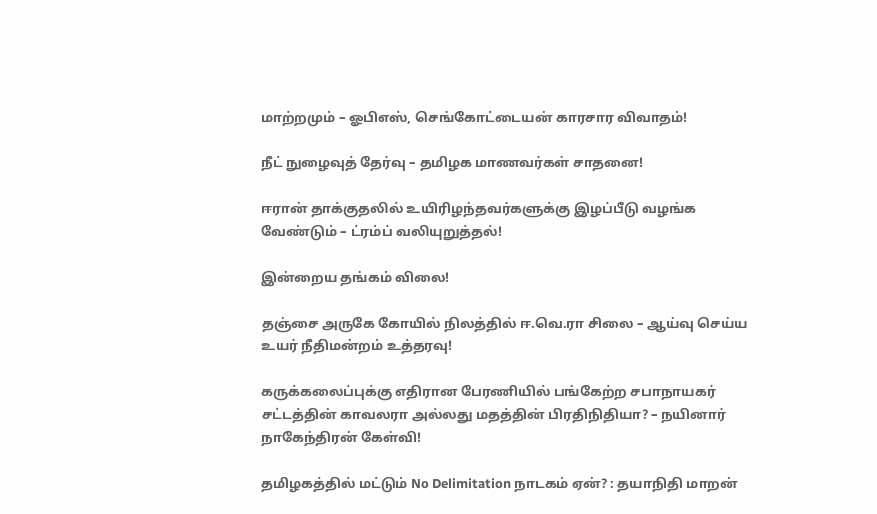மாற்றமும் – ஓபிஎஸ், செங்கோட்டையன் காரசார விவாதம்!

நீட் நுழைவுத் தேர்வு – தமிழக மாணவர்கள் சாதனை!

ஈரான் தாக்குதலில் உயிரிழந்தவர்களுக்கு இழப்பீடு வழங்க வேண்டும் – ட்ரம்ப் வலியுறுத்தல்!

இன்றைய தங்கம் விலை!

தஞ்சை அருகே கோயில் நிலத்தில் ஈ.வெ.ரா சிலை – ஆய்வு செய்ய உயர் நீதிமன்றம் உத்தரவு!

கருக்கலைப்புக்கு எதிரான பேரணியில் பங்கேற்ற சபாநாயகர் சட்டத்தின் காவலரா அல்லது மதத்தின் பிரதிநிதியா? – நயினார் நாகேந்திரன் கேள்வி!

தமிழகத்தில் மட்டும் No Delimitation நாடகம் ஏன்? : தயாநிதி மாறன்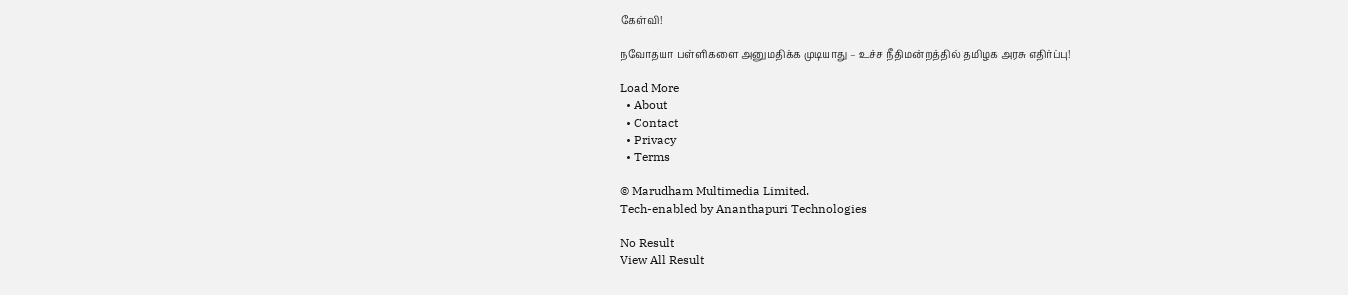கேள்வி!

நவோதயா பள்ளிகளை அனுமதிக்க முடியாது – உச்ச நீதிமன்றத்தில் தமிழக அரசு எதிர்ப்பு!

Load More
  • About
  • Contact
  • Privacy
  • Terms

© Marudham Multimedia Limited.
Tech-enabled by Ananthapuri Technologies

No Result
View All Result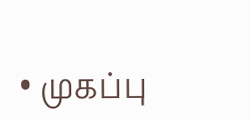• முகப்பு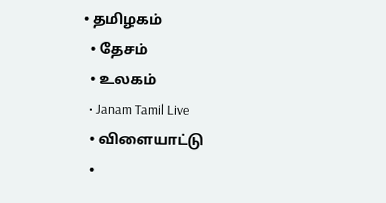• தமிழகம்
  • தேசம்
  • உலகம்
  • Janam Tamil Live
  • விளையாட்டு
  •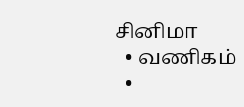சினிமா
  • வணிகம்
  •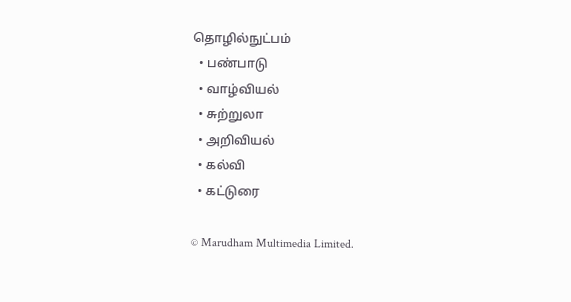தொழில்நுட்பம்
  • பண்பாடு
  • வாழ்வியல்
  • சுற்றுலா
  • அறிவியல்
  • கல்வி
  • கட்டுரை

© Marudham Multimedia Limited.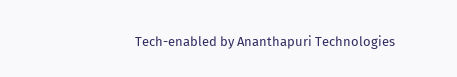Tech-enabled by Ananthapuri Technologies